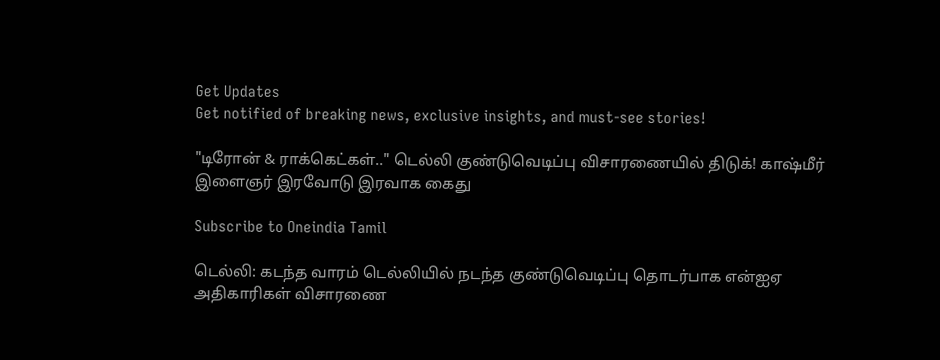Get Updates
Get notified of breaking news, exclusive insights, and must-see stories!

"டிரோன் & ராக்கெட்கள்.." டெல்லி குண்டுவெடிப்பு விசாரணையில் திடுக்! காஷ்மீர் இளைஞர் இரவோடு இரவாக கைது

Subscribe to Oneindia Tamil

டெல்லி: கடந்த வாரம் டெல்லியில் நடந்த குண்டுவெடிப்பு தொடர்பாக என்ஐஏ அதிகாரிகள் விசாரணை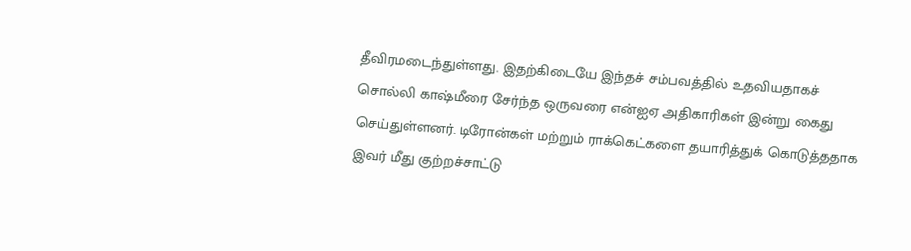தீவிரமடைந்துள்ளது. இதற்கிடையே இந்தச் சம்பவத்தில் உதவியதாகச் சொல்லி காஷ்மீரை சேர்ந்த ஒருவரை என்ஐஏ அதிகாரிகள் இன்று கைது செய்துள்ளனர். டிரோன்கள் மற்றும் ராக்கெட்களை தயாரித்துக் கொடுத்ததாக இவர் மீது குற்றச்சாட்டு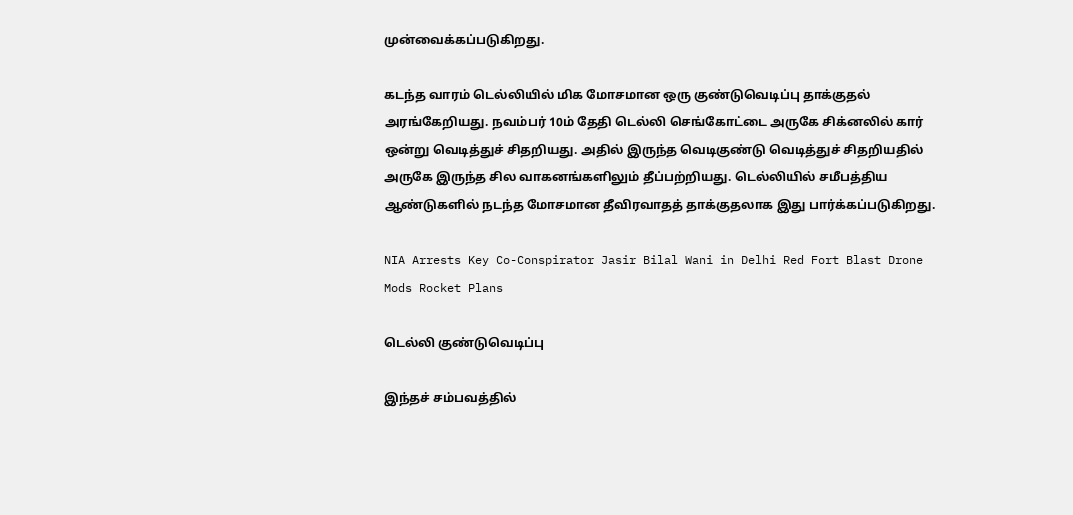முன்வைக்கப்படுகிறது.

கடந்த வாரம் டெல்லியில் மிக மோசமான ஒரு குண்டுவெடிப்பு தாக்குதல் அரங்கேறியது. நவம்பர் 10ம் தேதி டெல்லி செங்கோட்டை அருகே சிக்னலில் கார் ஒன்று வெடித்துச் சிதறியது. அதில் இருந்த வெடிகுண்டு வெடித்துச் சிதறியதில் அருகே இருந்த சில வாகனங்களிலும் தீப்பற்றியது. டெல்லியில் சமீபத்திய ஆண்டுகளில் நடந்த மோசமான தீவிரவாதத் தாக்குதலாக இது பார்க்கப்படுகிறது.

NIA Arrests Key Co-Conspirator Jasir Bilal Wani in Delhi Red Fort Blast Drone Mods Rocket Plans

டெல்லி குண்டுவெடிப்பு

இந்தச் சம்பவத்தில்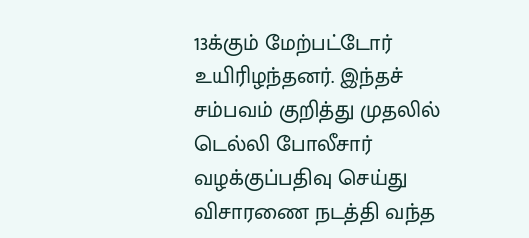13க்கும் மேற்பட்டோர் உயிரிழந்தனர். இந்தச் சம்பவம் குறித்து முதலில் டெல்லி போலீசார் வழக்குப்பதிவு செய்து விசாரணை நடத்தி வந்த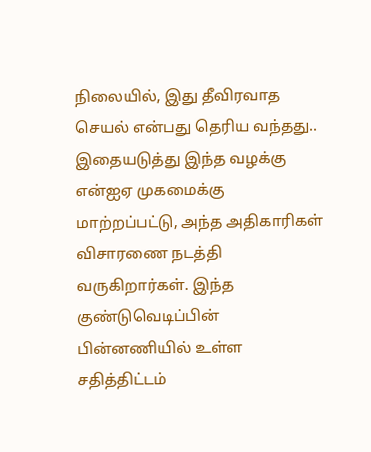நிலையில், இது தீவிரவாத செயல் என்பது தெரிய வந்தது.. இதையடுத்து இந்த வழக்கு என்ஐஏ முகமைக்கு மாற்றப்பட்டு, அந்த அதிகாரிகள் விசாரணை நடத்தி வருகிறார்கள். இந்த குண்டுவெடிப்பின் பின்னணியில் உள்ள சதித்திட்டம்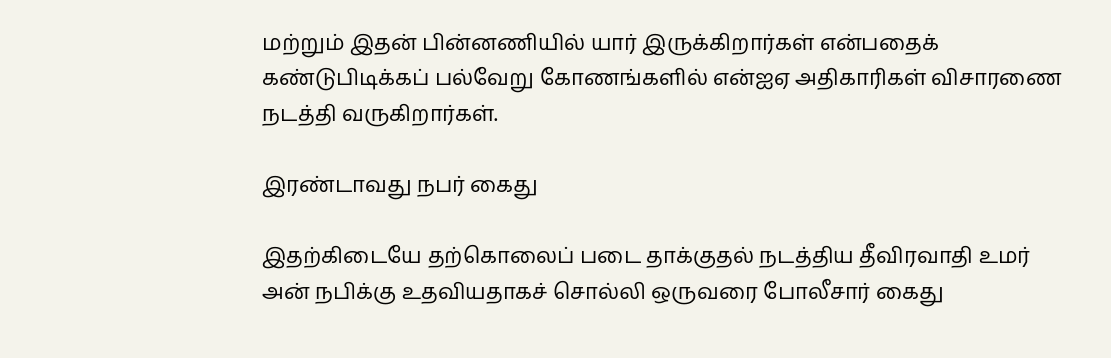மற்றும் இதன் பின்னணியில் யார் இருக்கிறார்கள் என்பதைக் கண்டுபிடிக்கப் பல்வேறு கோணங்களில் என்ஐஏ அதிகாரிகள் விசாரணை நடத்தி வருகிறார்கள்.

இரண்டாவது நபர் கைது

இதற்கிடையே தற்கொலைப் படை தாக்குதல் நடத்திய தீவிரவாதி உமர் அன் நபிக்கு உதவியதாகச் சொல்லி ஒருவரை போலீசார் கைது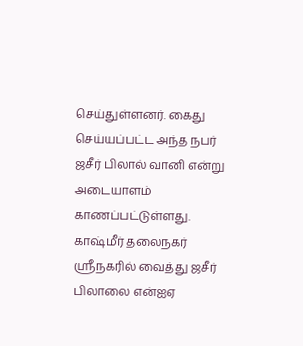செய்துள்ளனர். கைது செய்யப்பட்ட அந்த நபர் ஜசீர் பிலால் வானி என்று அடையாளம் காணப்பட்டுள்ளது. காஷ்மீர் தலைநகர் ஸ்ரீநகரில் வைத்து ஜசீர் பிலாலை என்ஐஏ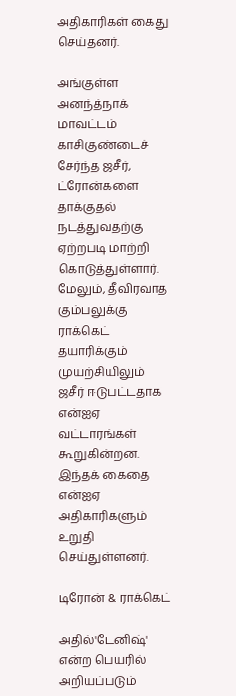அதிகாரிகள் கைது செய்தனர்.

அங்குள்ள அனந்த்நாக் மாவட்டம் காசிகுண்டைச் சேர்ந்த ஜசீர், ட்ரோன்களை தாக்குதல் நடத்துவதற்கு ஏற்றபடி மாற்றி கொடுத்துள்ளார். மேலும், தீவிரவாத கும்பலுக்கு ராக்கெட் தயாரிக்கும் முயற்சியிலும் ஜசீர் ஈடுபட்டதாக என்ஐஏ வட்டாரங்கள் கூறுகின்றன. இந்தக் கைதை என்ஐஏ அதிகாரிகளும் உறுதி செய்துள்ளனர்.

டிரோன் & ராக்கெட்

அதில்'டேனிஷ்' என்ற பெயரில் அறியப்படும்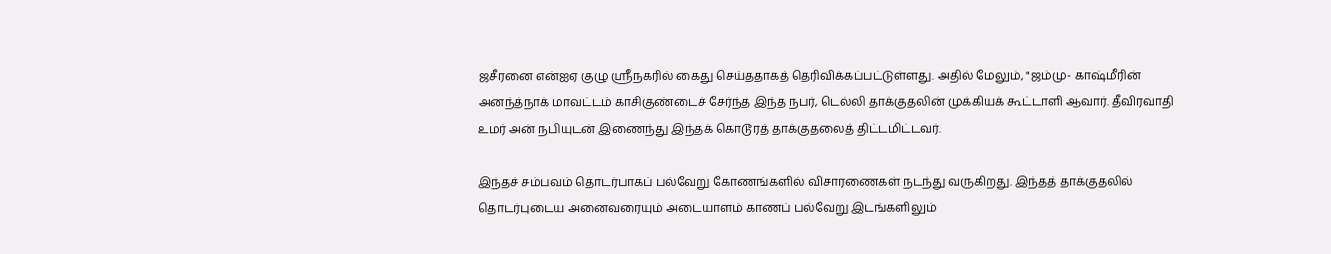ஜசீரனை என்ஐஏ குழு ஸ்ரீநகரில் கைது செய்ததாகத் தெரிவிக்கப்பட்டுள்ளது. அதில் மேலும், "ஜம்மு- காஷ்மீரின் அனந்த்நாக் மாவட்டம் காசிகுண்டைச் சேர்ந்த இந்த நபர், டெல்லி தாக்குதலின் முக்கியக் கூட்டாளி ஆவார். தீவிரவாதி உமர் அன் நபியுடன் இணைந்து இந்தக் கொடூரத் தாக்குதலைத் திட்டமிட்டவர்.

இந்தச் சம்பவம் தொடர்பாகப் பல்வேறு கோணங்களில் விசாரணைகள் நடந்து வருகிறது. இந்தத் தாக்குதலில் தொடர்புடைய அனைவரையும் அடையாளம் காணப் பல்வேறு இடங்களிலும்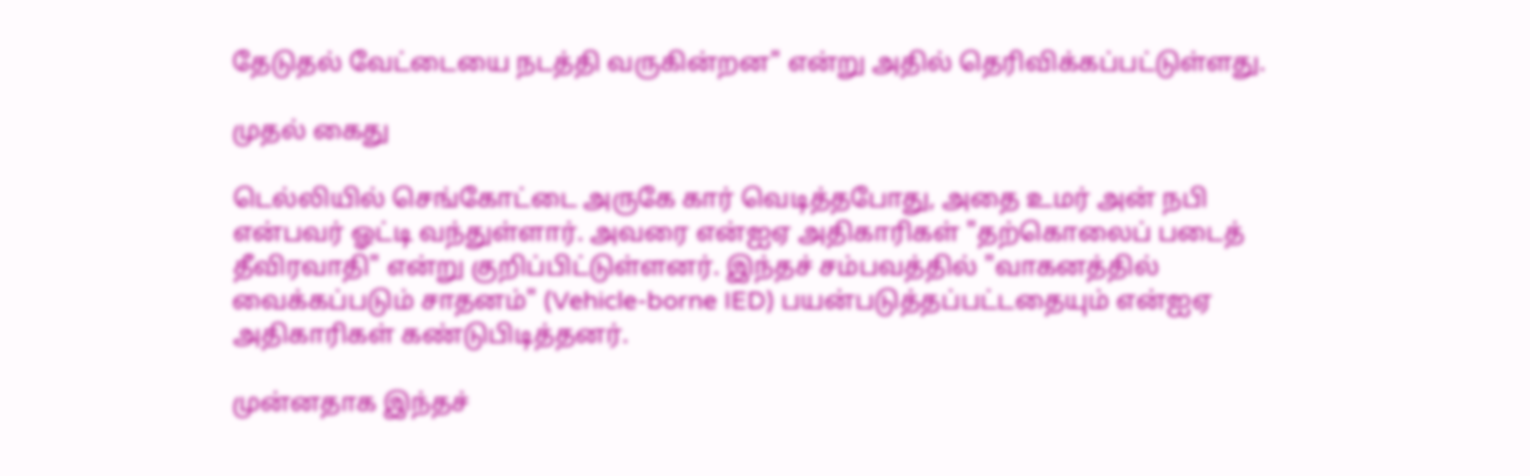தேடுதல் வேட்டையை நடத்தி வருகின்றன" என்று அதில் தெரிவிக்கப்பட்டுள்ளது.

முதல் கைது

டெல்லியில் செங்கோட்டை அருகே கார் வெடித்தபோது, அதை உமர் அன் நபி என்பவர் ஓட்டி வந்துள்ளார். அவரை என்ஐஏ அதிகாரிகள் "தற்கொலைப் படைத் தீவிரவாதி" என்று குறிப்பிட்டுள்ளனர். இந்தச் சம்பவத்தில் "வாகனத்தில் வைக்கப்படும் சாதனம்" (Vehicle-borne IED) பயன்படுத்தப்பட்டதையும் என்ஐஏ அதிகாரிகள் கண்டுபிடித்தனர்.

முன்னதாக இந்தச்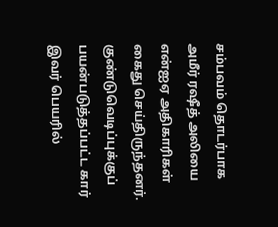சம்பவம் தொடர்பாக அமீர் ரஷீத் அலியை என்ஐஏ அதிகாரிகள் கைது செய்திருந்தனர். குண்டுவெடிப்புக்குப் பயன்படுத்தப்பட்ட கார் இவர் பெயரில்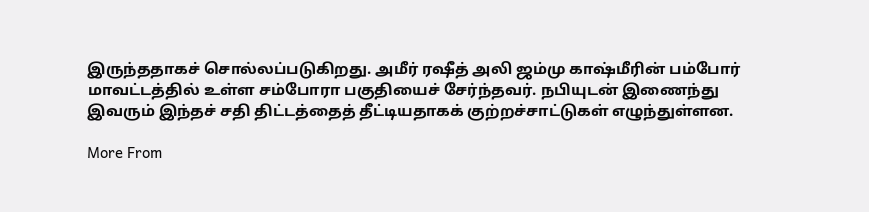இருந்ததாகச் சொல்லப்படுகிறது. அமீர் ரஷீத் அலி ஜம்மு காஷ்மீரின் பம்போர் மாவட்டத்தில் உள்ள சம்போரா பகுதியைச் சேர்ந்தவர். நபியுடன் இணைந்து இவரும் இந்தச் சதி திட்டத்தைத் தீட்டியதாகக் குற்றச்சாட்டுகள் எழுந்துள்ளன.

More From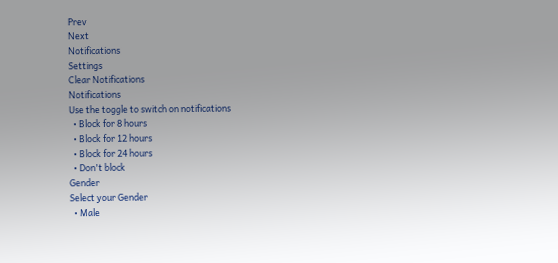Prev
Next
Notifications
Settings
Clear Notifications
Notifications
Use the toggle to switch on notifications
  • Block for 8 hours
  • Block for 12 hours
  • Block for 24 hours
  • Don't block
Gender
Select your Gender
  • Male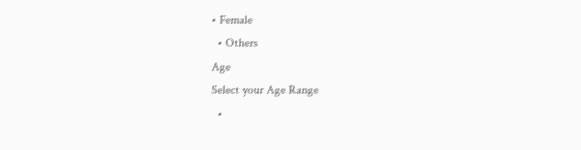• Female
  • Others
Age
Select your Age Range
  •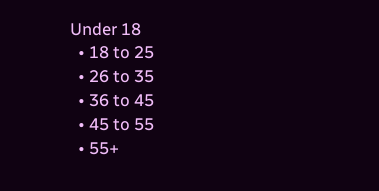Under 18
  • 18 to 25
  • 26 to 35
  • 36 to 45
  • 45 to 55
  • 55+